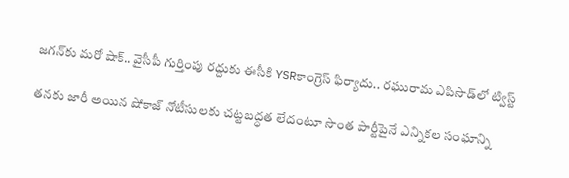జగన్‌కు మరో షాక్.. వైసీపీ గుర్తింపు రద్దుకు ఈసీకి YSRకాంగ్రెస్ ఫిర్యాదు.. రఘురామ ఎపిసొడ్‌లో ట్విస్ట్

తనకు జారీ అయిన షోకాజ్ నోటీసులకు చట్టబద్ధత లేదంటూ సొంత పార్టీపైనే ఎన్నికల సంఘాన్ని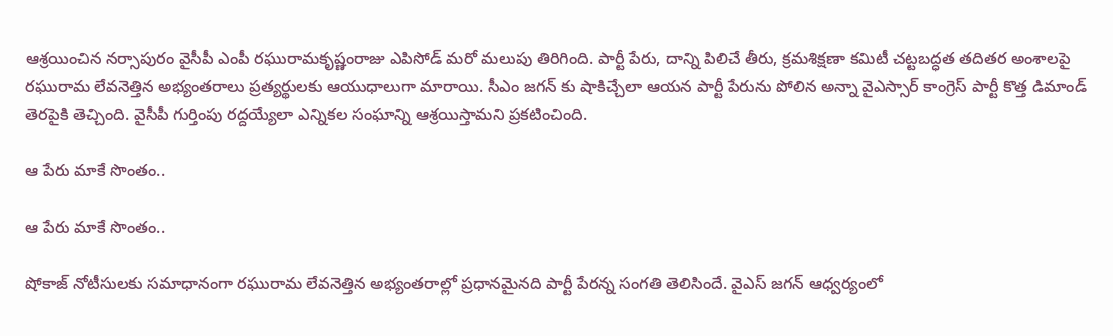ఆశ్రయించిన నర్సాపురం వైసీపీ ఎంపీ రఘురామకృష్ణంరాజు ఎపిసోడ్ మరో మలుపు తిరిగింది. పార్టీ పేరు, దాన్ని పిలిచే తీరు, క్రమశిక్షణా కమిటీ చట్టబద్ధత తదితర అంశాలపై రఘురామ లేవనెత్తిన అభ్యంతరాలు ప్రత్యర్థులకు ఆయుధాలుగా మారాయి. సీఎం జగన్ కు షాకిచ్చేలా ఆయన పార్టీ పేరును పోలిన అన్నా వైఎస్సార్ కాంగ్రెస్ పార్టీ కొత్త డిమాండ్ తెరపైకి తెచ్చింది. వైసీపీ గుర్తింపు రద్దయ్యేలా ఎన్నికల సంఘాన్ని ఆశ్రయిస్తామని ప్రకటించింది.

ఆ పేరు మాకే సొంతం..

ఆ పేరు మాకే సొంతం..

షోకాజ్ నోటీసులకు సమాధానంగా రఘురామ లేవనెత్తిన అభ్యంతరాల్లో ప్రధానమైనది పార్టీ పేరన్న సంగతి తెలిసిందే. వైఎస్ జగన్ ఆధ్వర్యంలో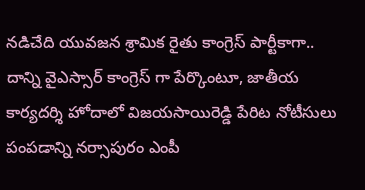నడిచేది యువజన శ్రామిక రైతు కాంగ్రెస్ పార్టీకాగా.. దాన్ని వైఎస్సార్ కాంగ్రెస్ గా పేర్కొంటూ, జాతీయ కార్యదర్శి హోదాలో విజయసాయిరెడ్డి పేరిట నోటీసులు పంపడాన్ని నర్సాపురం ఎంపీ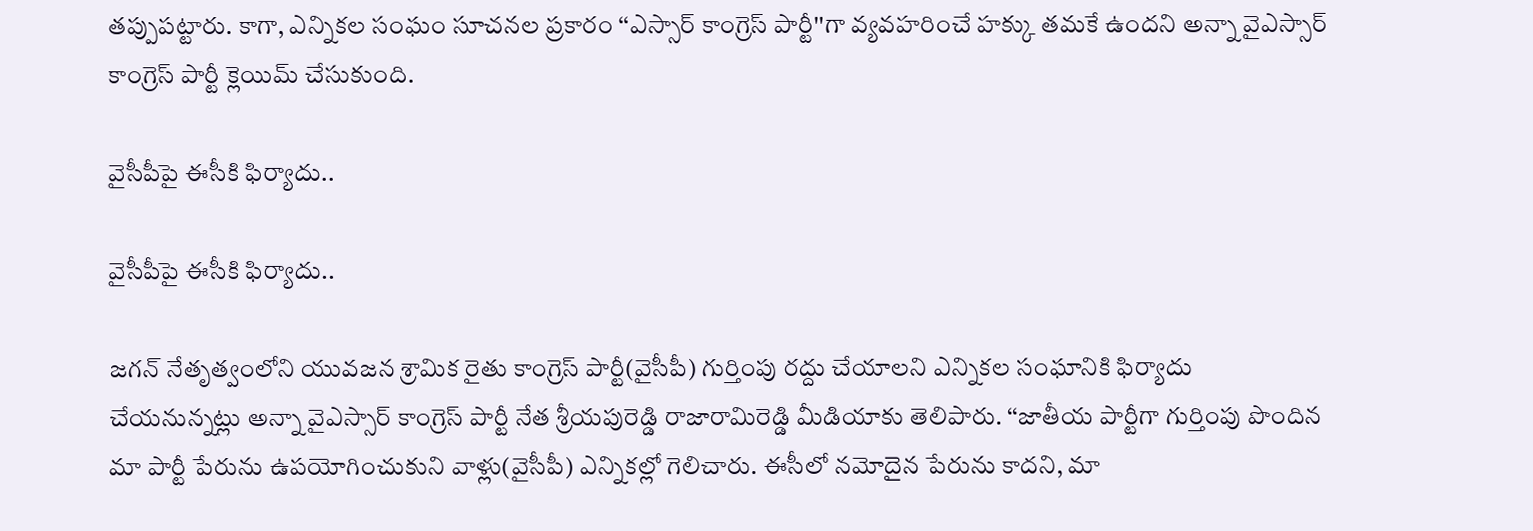తప్పుపట్టారు. కాగా, ఎన్నికల సంఘం సూచనల ప్రకారం ‘‘ఎస్సార్ కాంగ్రెస్ పార్టీ''గా వ్యవహరించే హక్కు తమకే ఉందని అన్నా వైఎస్సార్ కాంగ్రెస్ పార్టీ క్లెయిమ్ చేసుకుంది.

వైసీపీపై ఈసీకి ఫిర్యాదు..

వైసీపీపై ఈసీకి ఫిర్యాదు..

జగన్ నేతృత్వంలోని యువజన శ్రామిక రైతు కాంగ్రెస్‌ పార్టీ(వైసీపీ) గుర్తింపు రద్దు చేయాలని ఎన్నికల సంఘానికి ఫిర్యాదు చేయనున్నట్లు అన్నా వైఎస్సార్ కాంగ్రెస్ పార్టీ నేత శ్రీయపురెడ్డి రాజారామిరెడ్డి మీడియాకు తెలిపారు. ‘‘జాతీయ పార్టీగా గుర్తింపు పొందిన మా పార్టీ పేరును ఉపయోగించుకుని వాళ్లు(వైసీపీ) ఎన్నికల్లో గెలిచారు. ఈసీలో నమోదైన పేరును కాదని, మా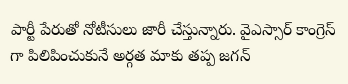పార్టీ పేరుతో నోటీసులు జారీ చేస్తున్నారు. వైఎస్సార్ కాంగ్రెస్ గా పిలిపించుకునే అర్గత మాకు తప్ప జగన్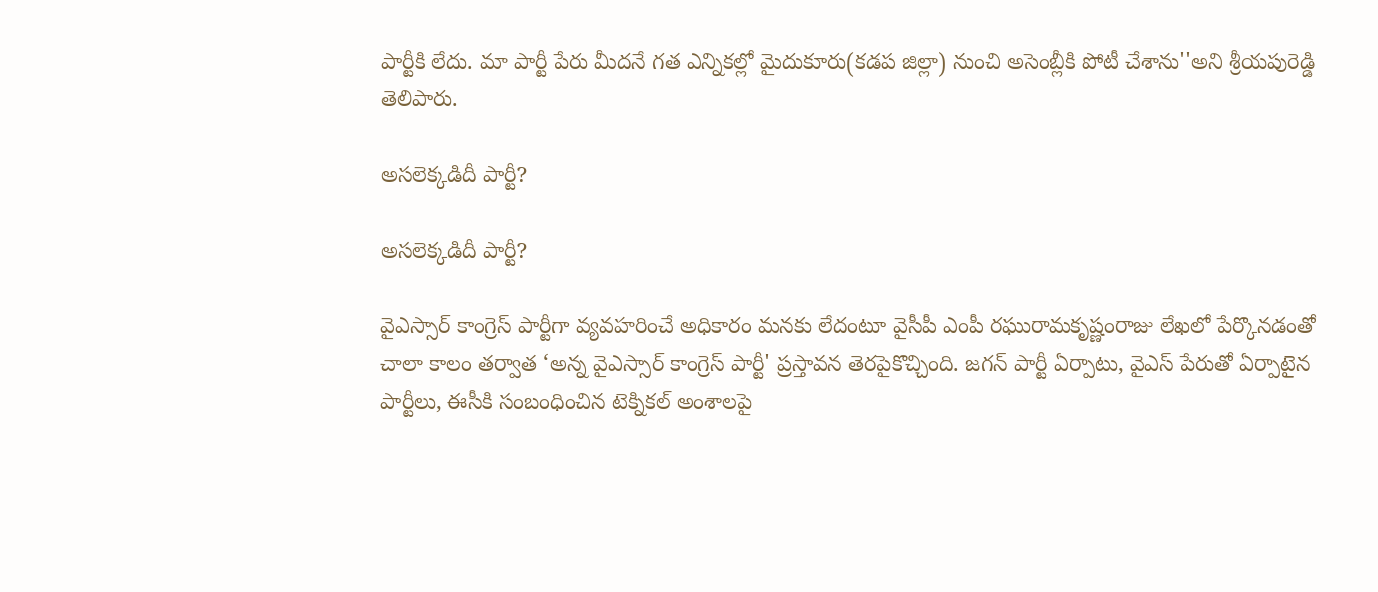పార్టీకి లేదు. మా పార్టీ పేరు మీదనే గత ఎన్నికల్లో మైదుకూరు(కడప జిల్లా) నుంచి అసెంబ్లీకి పోటీ చేశాను''అని శ్రీయపురెడ్డి తెలిపారు.

అసలెక్కడిదీ పార్టీ?

అసలెక్కడిదీ పార్టీ?

వైఎస్సార్ కాంగ్రెస్ పార్టీగా వ్యవహరించే అధికారం మనకు లేదంటూ వైసీపీ ఎంపీ రఘురామకృష్ణంరాజు లేఖలో పేర్కొనడంతో చాలా కాలం తర్వాత ‘అన్న వైఎస్సార్‌ కాంగ్రెస్ పార్టీ' ప్రస్తావన తెరపైకొచ్చింది. జగన్ పార్టీ ఏర్పాటు, వైఎస్ పేరుతో ఏర్పాటైన పార్టీలు, ఈసీకి సంబంధించిన టెక్నికల్ అంశాలపై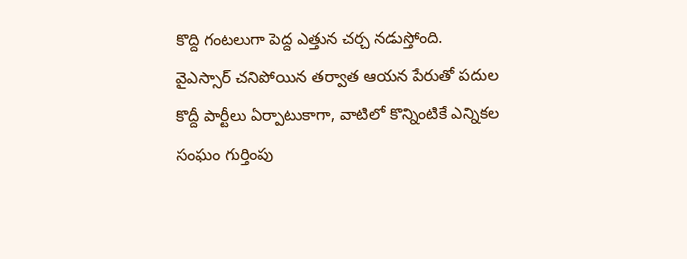కొద్ది గంటలుగా పెద్ద ఎత్తున చర్చ నడుస్తోంది. వైఎస్సార్ చనిపోయిన తర్వాత ఆయన పేరుతో పదుల కొద్దీ పార్టీలు ఏర్పాటుకాగా, వాటిలో కొన్నింటికే ఎన్నికల సంఘం గుర్తింపు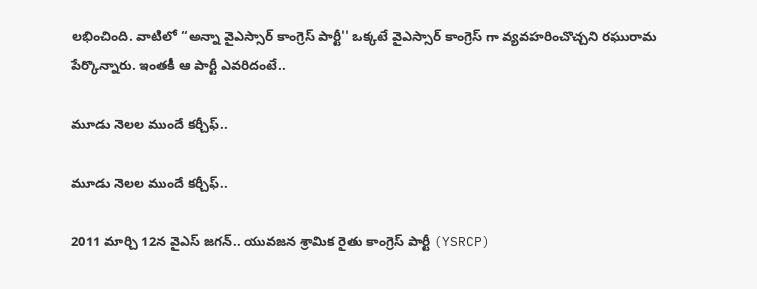లభించింది. వాటిలో ‘‘అన్నా వైఎస్సార్ కాంగ్రెస్ పార్టీ'' ఒక్కటే వైఎస్సార్ కాంగ్రెస్ గా వ్యవహరించొచ్చని రఘురామ పేర్కొన్నారు. ఇంతకీ ఆ పార్టీ ఎవరిదంటే..

మూడు నెలల ముందే కర్చీఫ్..

మూడు నెలల ముందే కర్చీఫ్..

2011 మార్చి 12న వైఎస్ జగన్.. యువజన శ్రామిక రైతు కాంగ్రెస్ పార్టీ (YSRCP)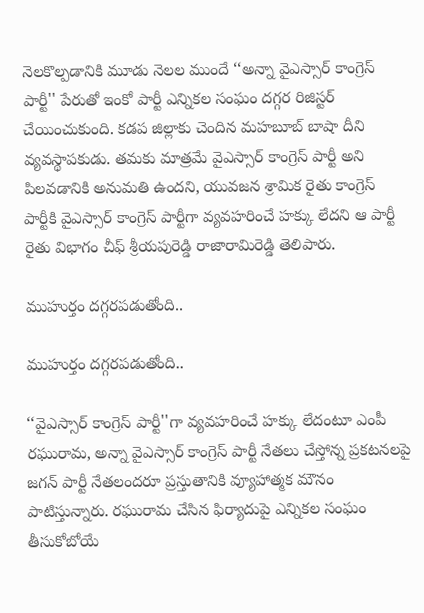నెలకొల్పడానికి మూడు నెలల ముందే ‘‘అన్నా వైఎస్సార్ కాంగ్రెస్ పార్టీ'' పేరుతో ఇంకో పార్టీ ఎన్నికల సంఘం దగ్గర రిజిస్టర్ చేయించుకుంది. కడప జిల్లాకు చెందిన మహబూబ్ బాషా దీని వ్యవస్థాపకుడు. తమకు మాత్రమే వైఎస్సార్ కాంగ్రెస్ పార్టీ అని పిలవడానికి అనుమతి ఉందని, యువజన శ్రామిక రైతు కాంగ్రెస్ పార్టీకి వైఎస్సార్ కాంగ్రెస్ పార్టీగా వ్యవహరించే హక్కు లేదని ఆ పార్టీ రైతు విభాగం చీఫ్ శ్రీయపురెడ్డి రాజారామిరెడ్డి తెలిపారు.

ముహుర్తం దగ్గరపడుతోంది..

ముహుర్తం దగ్గరపడుతోంది..

‘‘వైఎస్సార్ కాంగ్రెస్ పార్టీ''గా వ్యవహరించే హక్కు లేదంటూ ఎంపీ రఘురామ, అన్నా వైఎస్సార్ కాంగ్రెస్ పార్టీ నేతలు చేస్తోన్న ప్రకటనలపై జగన్ పార్టీ నేతలందరూ ప్రస్తుతానికి వ్యూహాత్మక మౌనం పాటిస్తున్నారు. రఘురామ చేసిన ఫిర్యాదుపై ఎన్నికల సంఘం తీసుకోబోయే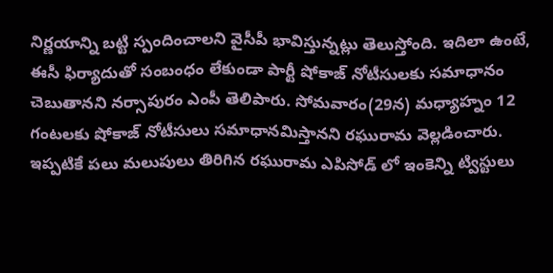నిర్ణయాన్ని బట్టి స్పందించాలని వైసీపీ భావిస్తున్నట్లు తెలుస్తోంది. ఇదిలా ఉంటే, ఈసీ ఫిర్యాదుతో సంబంధం లేకుండా పార్టీ షోకాజ్ నోటీసులకు సమాధానం చెబుతానని నర్సాపురం ఎంపీ తెలిపారు. సోమవారం(29న) మధ్యాహ్నం 12 గంటలకు షోకాజ్ నోటీసులు సమాధానమిస్తానని రఘురామ వెల్లడించారు. ఇప్పటికే పలు మలుపులు తిరిగిన రఘురామ ఎపిసోడ్ లో ఇంకెన్ని ట్విస్టులు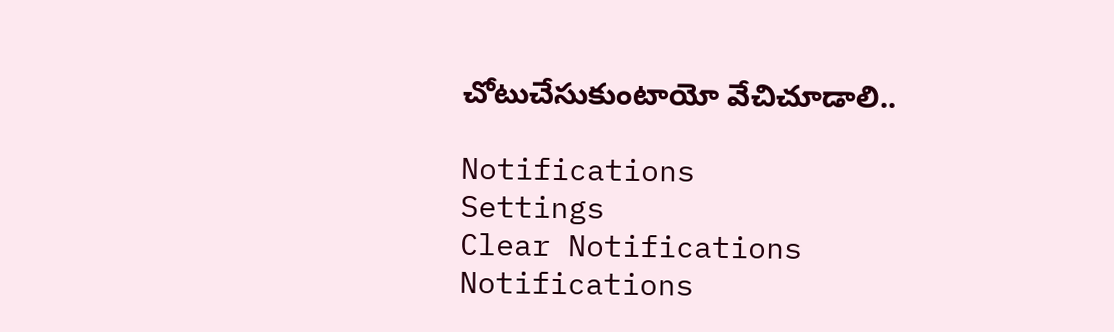చోటుచేసుకుంటాయో వేచిచూడాలి..

Notifications
Settings
Clear Notifications
Notifications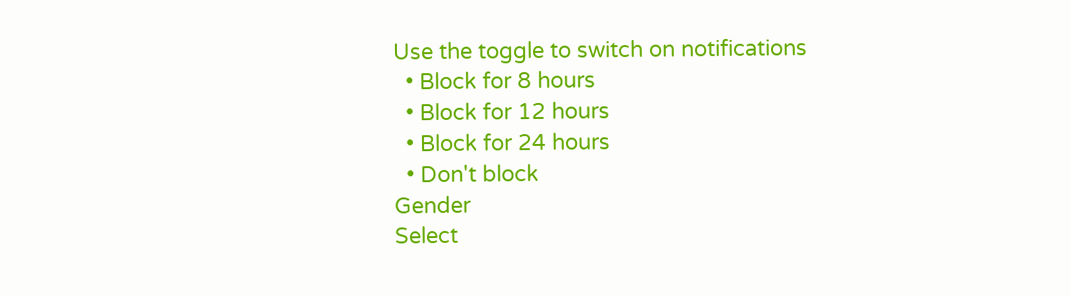Use the toggle to switch on notifications
  • Block for 8 hours
  • Block for 12 hours
  • Block for 24 hours
  • Don't block
Gender
Select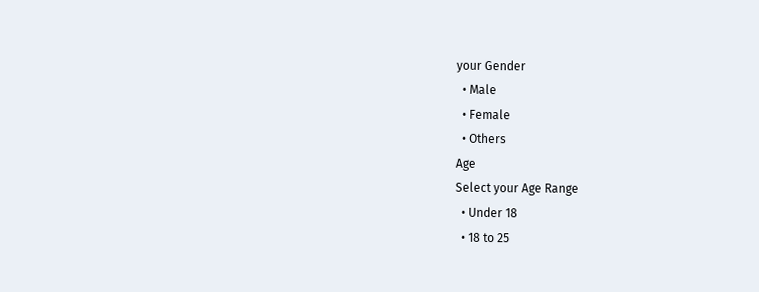your Gender
  • Male
  • Female
  • Others
Age
Select your Age Range
  • Under 18
  • 18 to 25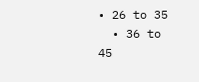• 26 to 35
  • 36 to 45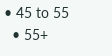• 45 to 55
  • 55+